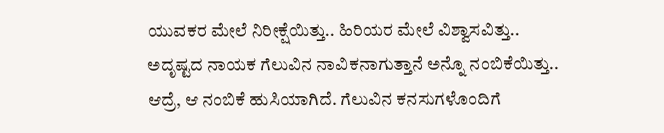ಯುವಕರ ಮೇಲೆ ನಿರೀಕ್ಷೆಯಿತ್ತು.. ಹಿರಿಯರ ಮೇಲೆ ವಿಶ್ವಾಸವಿತ್ತು.. ಅದೃಷ್ಟದ ನಾಯಕ ಗೆಲುವಿನ ನಾವಿಕನಾಗುತ್ತಾನೆ ಅನ್ನೊ ನಂಬಿಕೆಯಿತ್ತು.. ಆದ್ರೆ, ಆ ನಂಬಿಕೆ ಹುಸಿಯಾಗಿದೆ. ಗೆಲುವಿನ ಕನಸುಗಳೊಂದಿಗೆ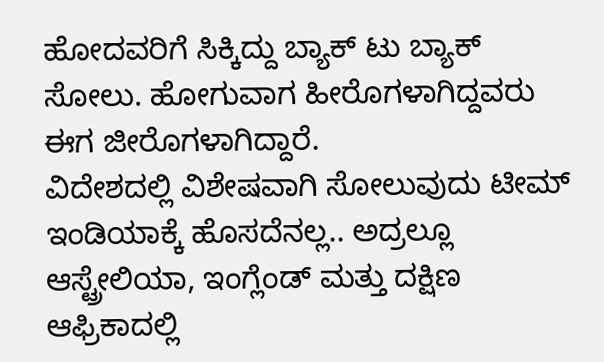ಹೋದವರಿಗೆ ಸಿಕ್ಕಿದ್ದು ಬ್ಯಾಕ್ ಟು ಬ್ಯಾಕ್ ಸೋಲು. ಹೋಗುವಾಗ ಹೀರೊಗಳಾಗಿದ್ದವರು ಈಗ ಜೀರೊಗಳಾಗಿದ್ದಾರೆ.
ವಿದೇಶದಲ್ಲಿ ವಿಶೇಷವಾಗಿ ಸೋಲುವುದು ಟೀಮ್ ಇಂಡಿಯಾಕ್ಕೆ ಹೊಸದೆನಲ್ಲ.. ಅದ್ರಲ್ಲೂ ಆಸ್ಟ್ರೇಲಿಯಾ, ಇಂಗ್ಲೆಂಡ್ ಮತ್ತು ದಕ್ಷಿಣ ಆಫ್ರಿಕಾದಲ್ಲಿ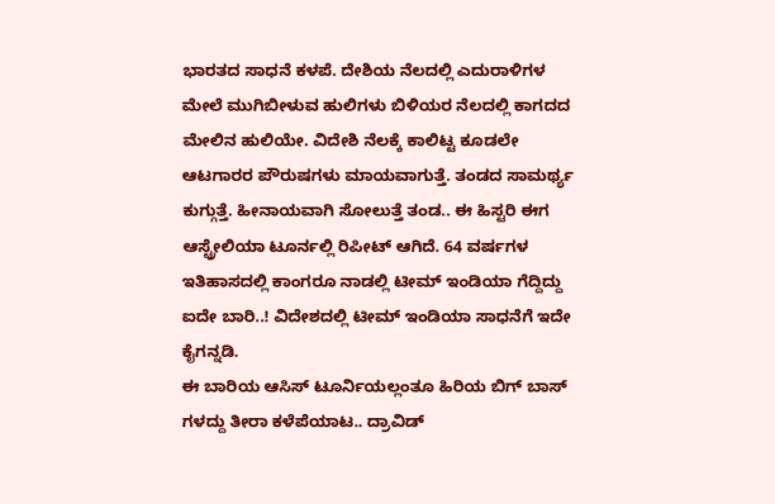ಭಾರತದ ಸಾಧನೆ ಕಳಪೆ. ದೇಶಿಯ ನೆಲದಲ್ಲಿ ಎದುರಾಳಿಗಳ ಮೇಲೆ ಮುಗಿಬೀಳುವ ಹುಲಿಗಳು ಬಿಳಿಯರ ನೆಲದಲ್ಲಿ ಕಾಗದದ ಮೇಲಿನ ಹುಲಿಯೇ. ವಿದೇಶಿ ನೆಲಕ್ಕೆ ಕಾಲಿಟ್ಟ ಕೂಡಲೇ ಆಟಗಾರರ ಪೌರುಷಗಳು ಮಾಯವಾಗುತ್ತೆ. ತಂಡದ ಸಾಮರ್ಥ್ಯ ಕುಗ್ಗುತ್ತೆ. ಹೀನಾಯವಾಗಿ ಸೋಲುತ್ತೆ ತಂಡ.. ಈ ಹಿಸ್ಟರಿ ಈಗ ಆಸ್ಟ್ರೇಲಿಯಾ ಟೂರ್ನಲ್ಲಿ ರಿಪೀಟ್ ಆಗಿದೆ. 64 ವರ್ಷಗಳ ಇತಿಹಾಸದಲ್ಲಿ ಕಾಂಗರೂ ನಾಡಲ್ಲಿ ಟೀಮ್ ಇಂಡಿಯಾ ಗೆದ್ದಿದ್ದು ಐದೇ ಬಾರಿ..! ವಿದೇಶದಲ್ಲಿ ಟೀಮ್ ಇಂಡಿಯಾ ಸಾಧನೆಗೆ ಇದೇ ಕೈಗನ್ನಡಿ.
ಈ ಬಾರಿಯ ಆಸಿಸ್ ಟೂರ್ನಿಯಲ್ಲಂತೂ ಹಿರಿಯ ಬಿಗ್ ಬಾಸ್ ಗಳದ್ದು ತೀರಾ ಕಳೆಪೆಯಾಟ.. ದ್ರಾವಿಡ್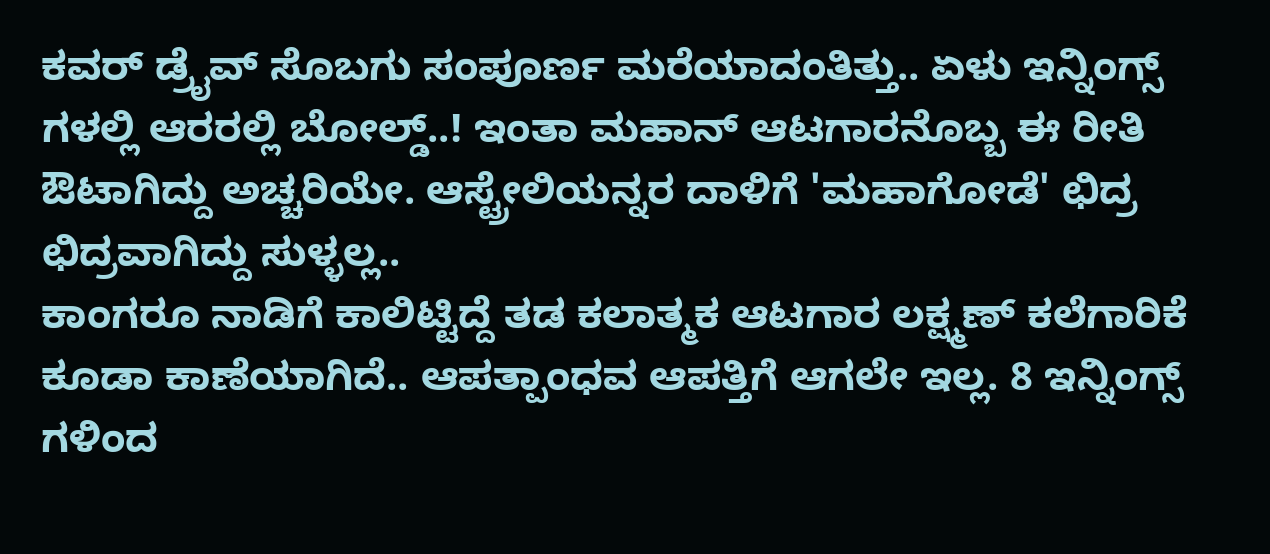ಕವರ್ ಡ್ರೈವ್ ಸೊಬಗು ಸಂಪೂರ್ಣ ಮರೆಯಾದಂತಿತ್ತು.. ಏಳು ಇನ್ನಿಂಗ್ಸ್ ಗಳಲ್ಲಿ ಆರರಲ್ಲಿ ಬೋಲ್ಡ್..! ಇಂತಾ ಮಹಾನ್ ಆಟಗಾರನೊಬ್ಬ ಈ ರೀತಿ ಔಟಾಗಿದ್ದು ಅಚ್ಚರಿಯೇ. ಆಸ್ಟ್ರೇಲಿಯನ್ನರ ದಾಳಿಗೆ 'ಮಹಾಗೋಡೆ' ಛಿದ್ರ ಛಿದ್ರವಾಗಿದ್ದು ಸುಳ್ಳಲ್ಲ..
ಕಾಂಗರೂ ನಾಡಿಗೆ ಕಾಲಿಟ್ಟಿದ್ದೆ ತಡ ಕಲಾತ್ಮಕ ಆಟಗಾರ ಲಕ್ಷ್ಮಣ್ ಕಲೆಗಾರಿಕೆ ಕೂಡಾ ಕಾಣೆಯಾಗಿದೆ.. ಆಪತ್ಪಾಂಧವ ಆಪತ್ತಿಗೆ ಆಗಲೇ ಇಲ್ಲ. 8 ಇನ್ನಿಂಗ್ಸ್ ಗಳಿಂದ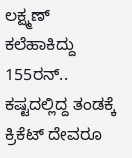ಲಕ್ಷ್ಮಣ್ ಕಲೆಹಾಕಿದ್ದು 155ರನ್.. ಕಷ್ಟದಲ್ಲಿದ್ದ ತಂಡಕ್ಕೆ ಕ್ರಿಕೆಟ್ ದೇವರೂ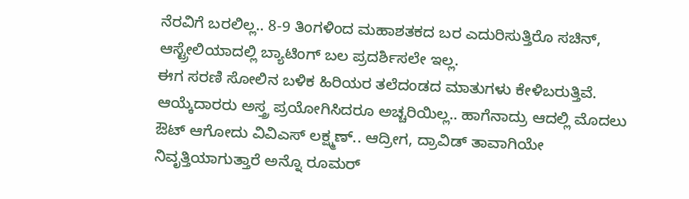ನೆರವಿಗೆ ಬರಲಿಲ್ಲ.. 8-9 ತಿಂಗಳಿಂದ ಮಹಾಶತಕದ ಬರ ಎದುರಿಸುತ್ತಿರೊ ಸಚಿನ್, ಆಸ್ಟ್ರೇಲಿಯಾದಲ್ಲಿ ಬ್ಯಾಟಿಂಗ್ ಬಲ ಪ್ರದರ್ಶಿಸಲೇ ಇಲ್ಲ.
ಈಗ ಸರಣಿ ಸೋಲಿನ ಬಳಿಕ ಹಿರಿಯರ ತಲೆದಂಡದ ಮಾತುಗಳು ಕೇಳಿಬರುತ್ತಿವೆ. ಆಯ್ಕೆದಾರರು ಅಸ್ತ್ರ ಪ್ರಯೋಗಿಸಿದರೂ ಅಚ್ಚರಿಯಿಲ್ಲ.. ಹಾಗೆನಾದ್ರು ಆದಲ್ಲಿ ಮೊದಲು ಔಟ್ ಆಗೋದು ವಿವಿಎಸ್ ಲಕ್ಷ್ಮಣ್.. ಆದ್ರೀಗ, ದ್ರಾವಿಡ್ ತಾವಾಗಿಯೇ ನಿವೃತ್ತಿಯಾಗುತ್ತಾರೆ ಅನ್ನೊ ರೂಮರ್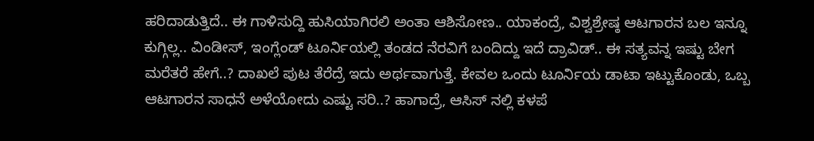ಹರಿದಾಡುತ್ತಿದೆ.. ಈ ಗಾಳಿಸುದ್ದಿ ಹುಸಿಯಾಗಿರಲಿ ಅಂತಾ ಆಶಿಸೋಣ.. ಯಾಕಂದ್ರೆ, ವಿಶ್ವಶ್ರೇಷ್ಠ ಆಟಗಾರನ ಬಲ ಇನ್ನೂ ಕುಗ್ಗಿಲ್ಲ.. ವಿಂಡೀಸ್, ಇಂಗ್ಲೆಂಡ್ ಟೂರ್ನಿಯಲ್ಲಿ ತಂಡದ ನೆರವಿಗೆ ಬಂದಿದ್ದು ಇದೆ ದ್ರಾವಿಡ್.. ಈ ಸತ್ಯವನ್ನ ಇಷ್ಟು ಬೇಗ ಮರೆತರೆ ಹೇಗೆ..? ದಾಖಲೆ ಪುಟ ತೆರೆದ್ರೆ ಇದು ಅರ್ಥವಾಗುತ್ತೆ. ಕೇವಲ ಒಂದು ಟೂರ್ನಿಯ ಡಾಟಾ ಇಟ್ಟುಕೊಂಡು, ಒಬ್ಬ ಆಟಗಾರನ ಸಾಧನೆ ಅಳೆಯೋದು ಎಷ್ಟು ಸರಿ..? ಹಾಗಾದ್ರೆ, ಆಸಿಸ್ ನಲ್ಲಿ ಕಳಪೆ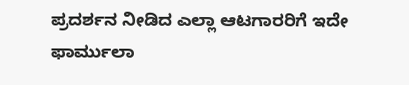ಪ್ರದರ್ಶನ ನೀಡಿದ ಎಲ್ಲಾ ಆಟಗಾರರಿಗೆ ಇದೇ ಫಾರ್ಮುಲಾ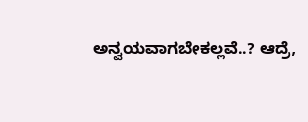ಅನ್ವಯವಾಗಬೇಕಲ್ಲವೆ..? ಆದ್ರೆ,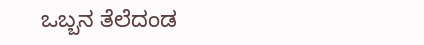ಒಬ್ಬನ ತೆಲೆದಂಡ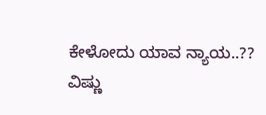ಕೇಳೋದು ಯಾವ ನ್ಯಾಯ..??
ವಿಷ್ಣು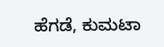ಹೆಗಡೆ, ಕುಮಟಾ